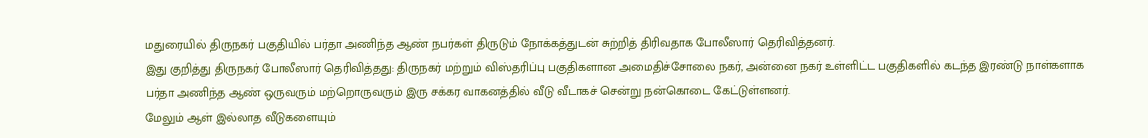மதுரையில் திருநகர் பகுதியில் பர்தா அணிந்த ஆண் நபர்கள் திருடும் நோக்கத்துடன் சுற்றித் திரிவதாக போலீஸார் தெரிவித்தனர்.
இது குறித்து திருநகர் போலீஸார் தெரிவித்தது: திருநகர் மற்றும் விஸ்தரிப்பு பகுதிகளான அமைதிச்சோலை நகர், அன்னை நகர் உள்ளிட்ட பகுதிகளில் கடந்த இரண்டு நாள்களாக பர்தா அணிந்த ஆண் ஒருவரும் மற்றொருவரும் இரு சக்கர வாகனத்தில் வீடு வீடாகச் சென்று நன்கொடை கேட்டுள்ளனர்.
மேலும் ஆள் இல்லாத வீடுகளையும்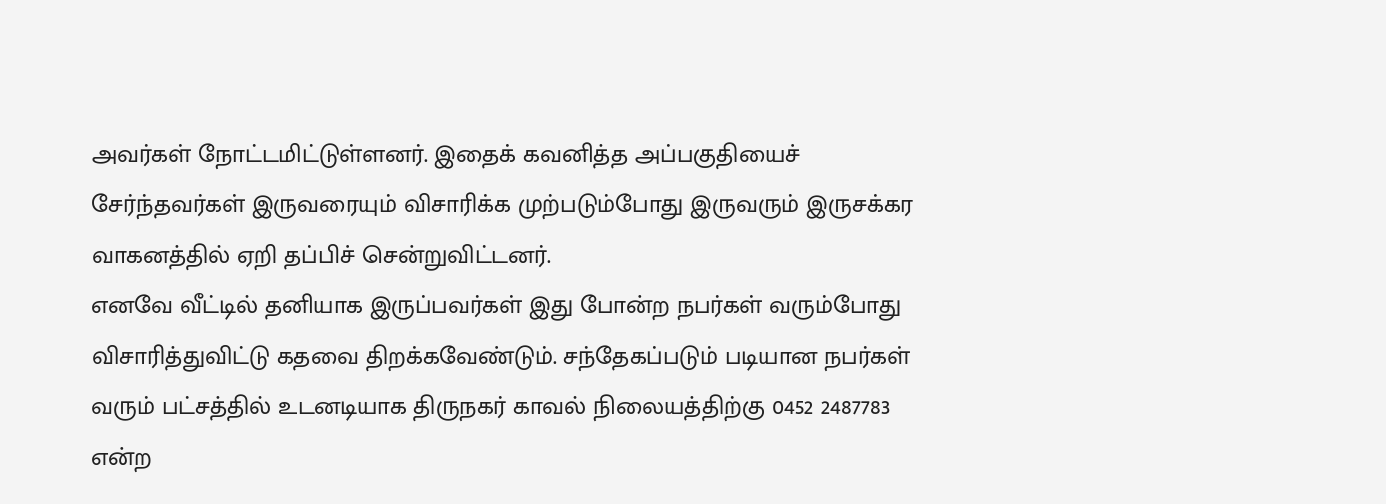அவர்கள் நோட்டமிட்டுள்ளனர். இதைக் கவனித்த அப்பகுதியைச் சேர்ந்தவர்கள் இருவரையும் விசாரிக்க முற்படும்போது இருவரும் இருசக்கர வாகனத்தில் ஏறி தப்பிச் சென்றுவிட்டனர்.
எனவே வீட்டில் தனியாக இருப்பவர்கள் இது போன்ற நபர்கள் வரும்போது விசாரித்துவிட்டு கதவை திறக்கவேண்டும். சந்தேகப்படும் படியான நபர்கள் வரும் பட்சத்தில் உடனடியாக திருநகர் காவல் நிலையத்திற்கு 0452 2487783 என்ற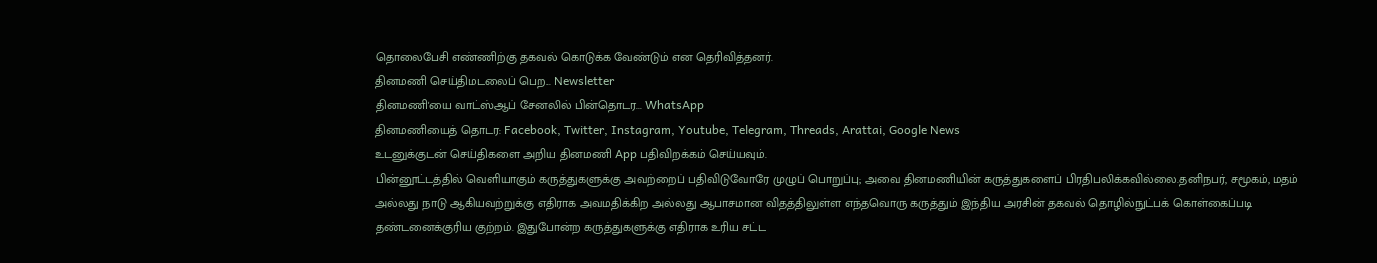தொலைபேசி எண்ணிற்கு தகவல் கொடுக்க வேண்டும் என தெரிவித்தனர்.
தினமணி செய்திமடலைப் பெற... Newsletter
தினமணி'யை வாட்ஸ்ஆப் சேனலில் பின்தொடர... WhatsApp
தினமணியைத் தொடர: Facebook, Twitter, Instagram, Youtube, Telegram, Threads, Arattai, Google News
உடனுக்குடன் செய்திகளை அறிய தினமணி App பதிவிறக்கம் செய்யவும்.
பின்னூட்டத்தில் வெளியாகும் கருத்துகளுக்கு அவற்றைப் பதிவிடுவோரே முழுப் பொறுப்பு; அவை தினமணியின் கருத்துகளைப் பிரதிபலிக்கவில்லை.தனிநபர், சமூகம், மதம் அல்லது நாடு ஆகியவற்றுக்கு எதிராக அவமதிக்கிற அல்லது ஆபாசமான விதத்திலுள்ள எந்தவொரு கருத்தும் இந்திய அரசின் தகவல் தொழில்நுட்பக் கொள்கைப்படி தண்டனைக்குரிய குற்றம். இதுபோன்ற கருத்துகளுக்கு எதிராக உரிய சட்ட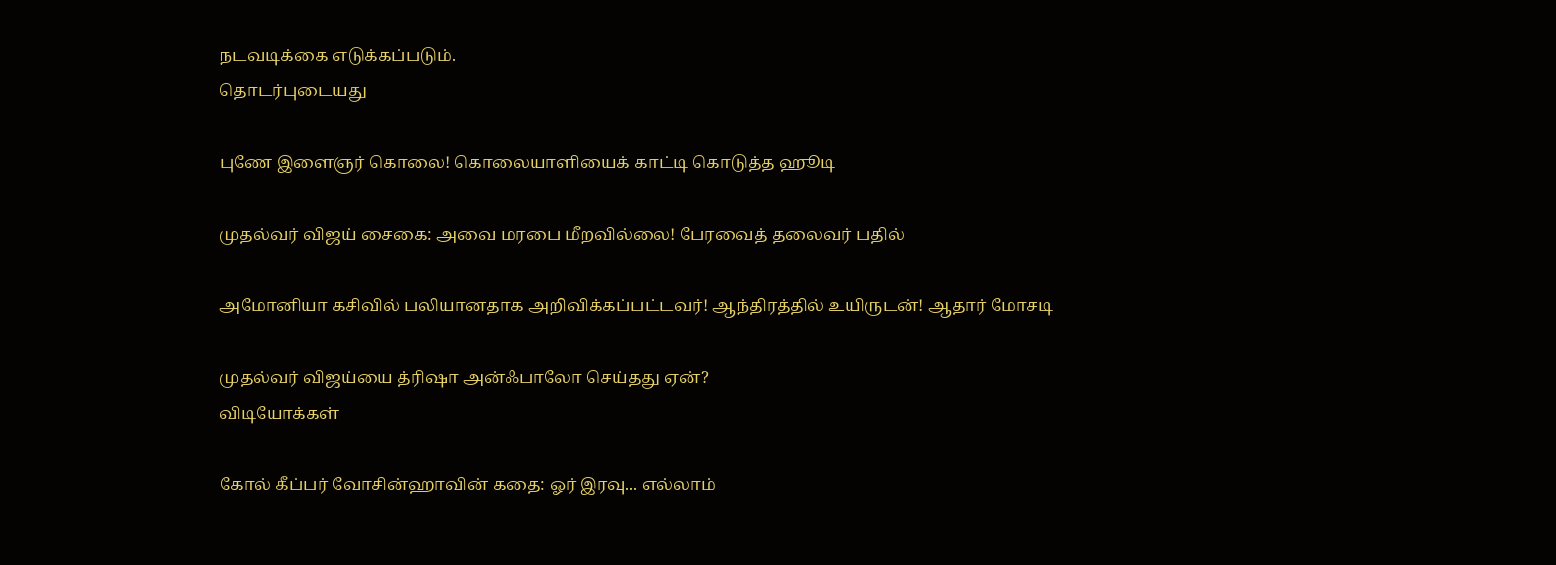நடவடிக்கை எடுக்கப்படும்.
தொடர்புடையது

புணே இளைஞர் கொலை! கொலையாளியைக் காட்டி கொடுத்த ஹூடி

முதல்வர் விஜய் சைகை: அவை மரபை மீறவில்லை! பேரவைத் தலைவர் பதில்

அமோனியா கசிவில் பலியானதாக அறிவிக்கப்பட்டவர்! ஆந்திரத்தில் உயிருடன்! ஆதார் மோசடி

முதல்வர் விஜய்யை த்ரிஷா அன்ஃபாலோ செய்தது ஏன்?
விடியோக்கள்

கோல் கீப்பர் வோசின்ஹாவின் கதை: ஓர் இரவு... எல்லாம்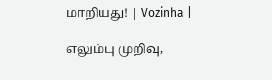மாறியது! | Vozinha |

எலும்பு முறிவு,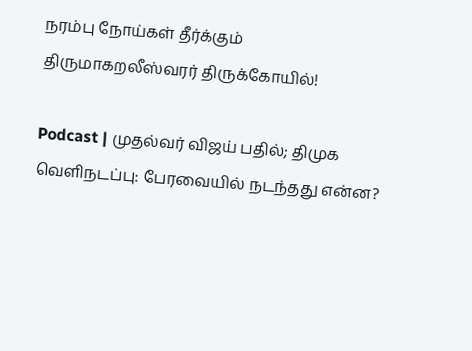நரம்பு நோய்கள் தீர்க்கும் திருமாகறலீஸ்வரர் திருக்கோயில்!

Podcast | முதல்வர் விஜய் பதில்; திமுக வெளிநடப்பு: பேரவையில் நடந்தது என்ன?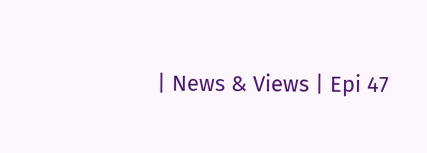| News & Views | Epi 47